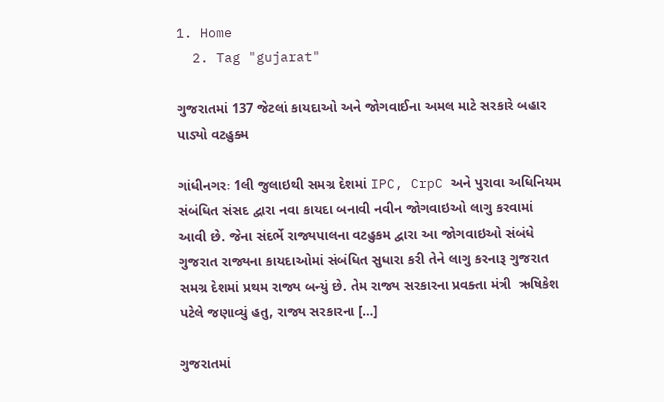1. Home
  2. Tag "gujarat"

ગુજરાતમાં 137 જેટલાં કાયદાઓ અને જોગવાઈના અમલ માટે સરકારે બહાર પાડ્યો વટહુક્મ

ગાંધીનગરઃ 1લી જુલાઇથી સમગ્ર દેશમાં IPC, CrpC અને પુરાવા અધિનિયમ સંબંધિત સંસદ દ્વારા નવા કાયદા બનાવી નવીન જોગવાઇઓ લાગુ કરવામાં આવી છે. જેના સંદર્ભે રાજ્યપાલના વટહુકમ દ્વારા આ જોગવાઇઓ સંબંધે ગુજરાત રાજ્યના કાયદાઓમાં સંબંધિત સુધારા કરી તેને લાગુ કરનારૂ ગુજરાત સમગ્ર દેશમાં પ્રથમ રાજ્ય બન્યું છે. તેમ રાજ્ય સરકારના પ્રવક્તા મંત્રી  ઋષિકેશ પટેલે જણાવ્યું હતુ, રાજ્ય સરકારના […]

ગુજરાતમાં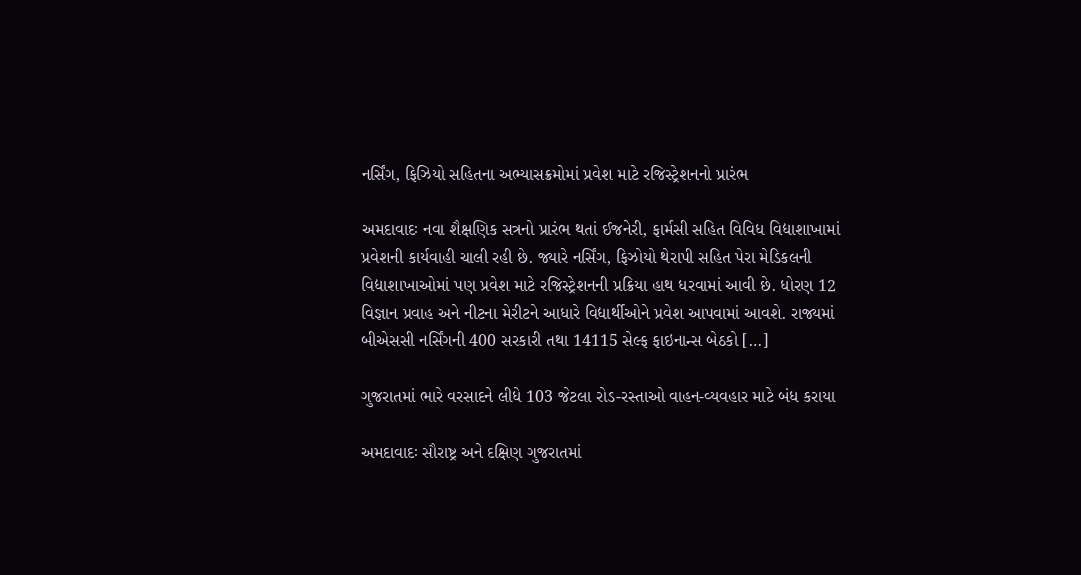નર્સિંગ, ફિઝિયો સહિતના અભ્યાસક્રમોમાં પ્રવેશ માટે રજિસ્ટ્રેશનનો પ્રારંભ

અમદાવાદઃ નવા શૈક્ષણિક સત્રનો પ્રારંભ થતાં ઈજનેરી, ફાર્મસી સહિત વિવિધ વિદ્યાશાખામાં પ્રવેશની કાર્યવાહી ચાલી રહી છે. જ્યારે નર્સિંગ, ફિઝોયો થેરાપી સહિત પેરા મેડિકલની વિદ્યાશાખાઓમાં પણ પ્રવેશ માટે રજિસ્ટ્રેશનની પ્રક્રિયા હાથ ધરવામાં આવી છે. ધોરણ 12 વિજ્ઞાન પ્રવાહ અને નીટના મેરીટને આધારે વિદ્યાર્થીઓને પ્રવેશ આપવામાં આવશે. રાજ્યમાં બીએસસી નર્સિંગની 400 સરકારી તથા 14115 સેલ્ફ ફાઇનાન્સ બેઠકો […]

ગુજરાતમાં ભારે વરસાદને લીધે 103 જેટલા રોડ-રસ્તાઓ વાહન-વ્યવહાર માટે બંધ કરાયા

અમદાવાદઃ સૌરાષ્ટ્ર અને દક્ષિણ ગુજરાતમાં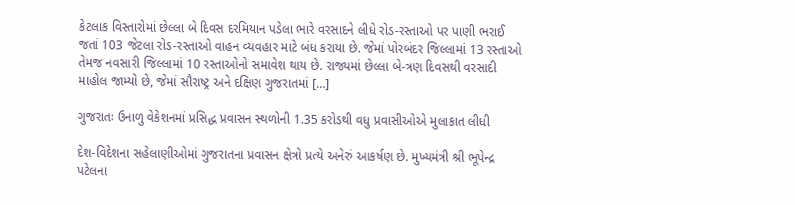કેટલાક વિસ્તારોમાં છેલ્લા બે દિવસ દરમિયાન પડેલા ભારે વરસાદને લીધે રોડ-રસ્તાઓ પર પાણી ભરાઈ જતાં 103 જેટલા રોડ-રસ્તાઓ વાહન વ્યવહાર માટે બંધ કરાયા છે. જેમાં પોરબંદર જિલ્લામાં 13 રસ્તાઓ તેમજ નવસારી જિલ્લામાં 10 રસ્તાઓનો સમાવેશ થાય છે. રાજ્યમાં છેલ્લા બે-ત્રણ દિવસથી વરસાદી માહોલ જામ્યો છે, જેમાં સૌરાષ્ટ્ર અને દક્ષિણ ગુજરાતમાં […]

ગુજરાતઃ ઉનાળુ વેકેશનમાં પ્રસિદ્ધ પ્રવાસન સ્થળોની 1.35 કરોડથી વધુ પ્રવાસીઓએ મુલાકાત લીધી

દેશ-વિદેશના સહેલાણીઓમાં ગુજરાતના પ્રવાસન ક્ષેત્રો પ્રત્યે અનેરું આકર્ષણ છે. મુખ્યમંત્રી શ્રી ભૂપેન્દ્ર પટેલના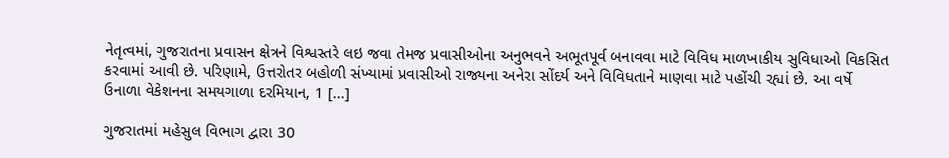નેતૃત્વમાં, ગુજરાતના પ્રવાસન ક્ષેત્રને વિશ્વસ્તરે લઇ જવા તેમજ પ્રવાસીઓના અનુભવને અભૂતપૂર્વ બનાવવા માટે વિવિધ માળખાકીય સુવિધાઓ વિકસિત કરવામાં આવી છે. પરિણામે, ઉત્તરોતર બહોળી સંખ્યામાં પ્રવાસીઓ રાજ્યના અનેરા સોંદર્ય અને વિવિધતાને માણવા માટે પહોંચી રહ્યાં છે. આ વર્ષે ઉનાળા વેકેશનના સમયગાળા દરમિયાન, 1 […]

ગુજરાતમાં મહેસુલ વિભાગ દ્વારા 30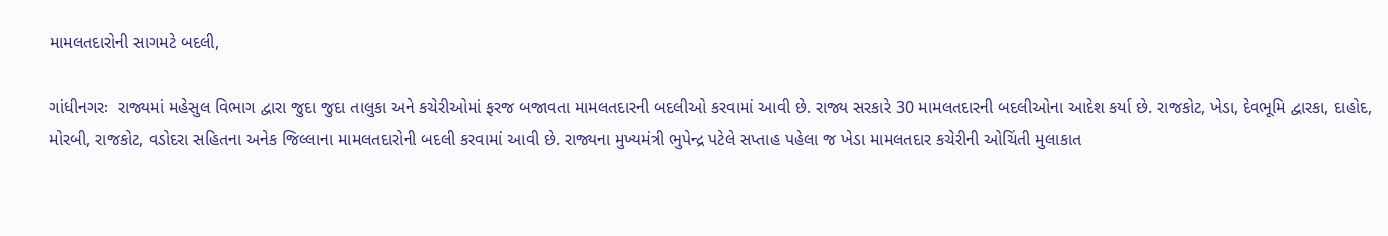મામલતદારોની સાગમટે બદલી,

ગાંધીનગરઃ  રાજ્યમાં મહેસુલ વિભાગ દ્વારા જુદા જુદા તાલુકા અને કચેરીઓમાં ફરજ બજાવતા મામલતદારની બદલીઓ કરવામાં આવી છે. રાજ્ય સરકારે 30 મામલતદારની બદલીઓના આદેશ કર્યા છે. રાજકોટ, ખેડા, દેવભૂમિ દ્વારકા, દાહોદ, મોરબી, રાજકોટ, વડોદરા સહિતના અનેક જિલ્લાના મામલતદારોની બદલી કરવામાં આવી છે. રાજ્યના મુખ્યમંત્રી ભુપેન્દ્ર પટેલે સપ્તાહ પહેલા જ ખેડા મામલતદાર કચેરીની ઓચિંતી મુલાકાત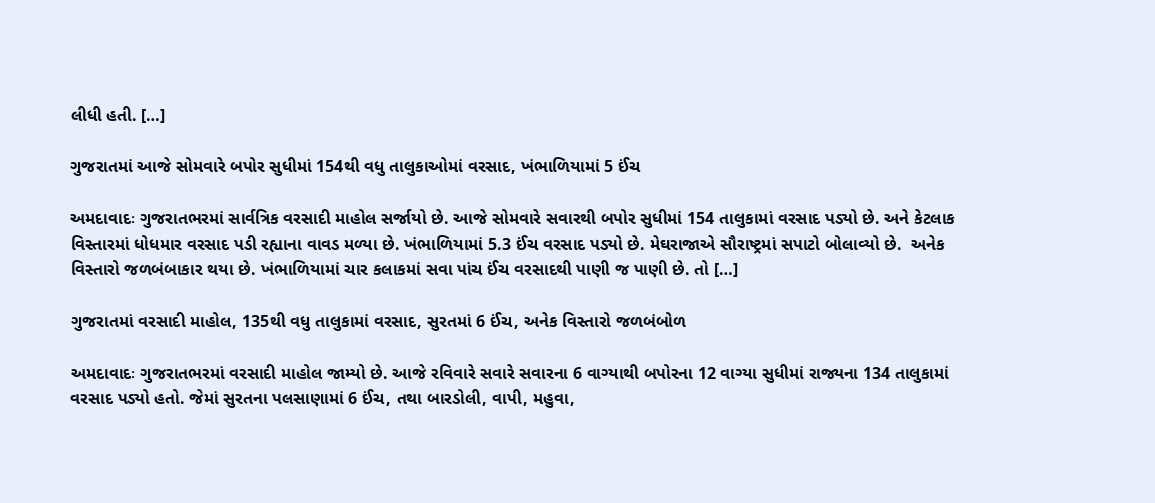લીધી હતી. […]

ગુજરાતમાં આજે સોમવારે બપોર સુધીમાં 154થી વધુ તાલુકાઓમાં વરસાદ, ખંભાળિયામાં 5 ઈંચ

અમદાવાદઃ ગુજરાતભરમાં સાર્વત્રિક વરસાદી માહોલ સર્જાયો છે. આજે સોમવારે સવારથી બપોર સુધીમાં 154 તાલુકામાં વરસાદ પડ્યો છે. અને કેટલાક વિસ્તારમાં ધોધમાર વરસાદ પડી રહ્યાના વાવડ મળ્યા છે. ખંભાળિયામાં 5.3 ઈંચ વરસાદ પડ્યો છે. મેઘરાજાએ સૌરાષ્ટ્રમાં સપાટો બોલાવ્યો છે.  અનેક વિસ્તારો જળબંબાકાર થયા છે. ખંભાળિયામાં ચાર કલાકમાં સવા પાંચ ઈંચ વરસાદથી પાણી જ પાણી છે. તો […]

ગુજરાતમાં વરસાદી માહોલ, 135થી વધુ તાલુકામાં વરસાદ, સુરતમાં 6 ઈંચ, અનેક વિસ્તારો જળબંબોળ

અમદાવાદઃ ગુજરાતભરમાં વરસાદી માહોલ જામ્યો છે. આજે રવિવારે સવારે સવારના 6 વાગ્યાથી બપોરના 12 વાગ્યા સુધીમાં રાજ્યના 134 તાલુકામાં વરસાદ પડ્યો હતો. જેમાં સુરતના પલસાણામાં 6 ઈંચ, તથા બારડોલી, વાપી, મહુવા,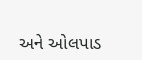અને ઓલપાડ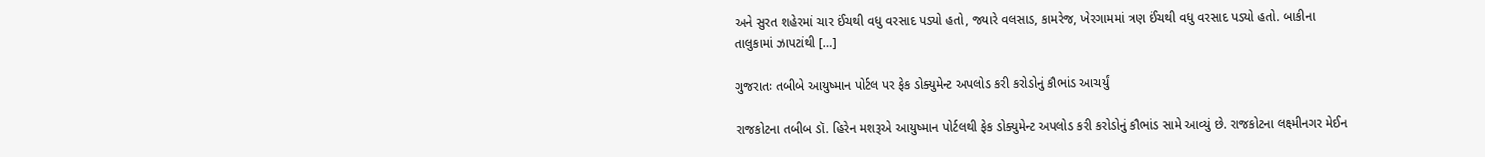અને સુરત શહેરમાં ચાર ઈંચથી વધુ વરસાદ પડ્યો હતો, જ્યારે વલસાડ, કામરેજ, ખેરગામમાં ત્રણ ઈંચથી વધુ વરસાદ પડ્યો હતો. બાકીના તાલુકામાં ઝાપટાંથી […]

ગુજરાતઃ તબીબે આયુષ્માન પોર્ટલ પર ફેક ડોક્યુમેન્ટ અપલોડ કરી કરોડોનું કૌભાંડ આચર્યું

રાજકોટના તબીબ ડૉ. હિરેન મશરૂએ આયુષ્માન પોર્ટલથી ફેક ડોક્યુમેન્ટ અપલોડ કરી કરોડોનું કૌભાંડ સામે આવ્યું છે. રાજકોટના લક્ષ્મીનગર મેઈન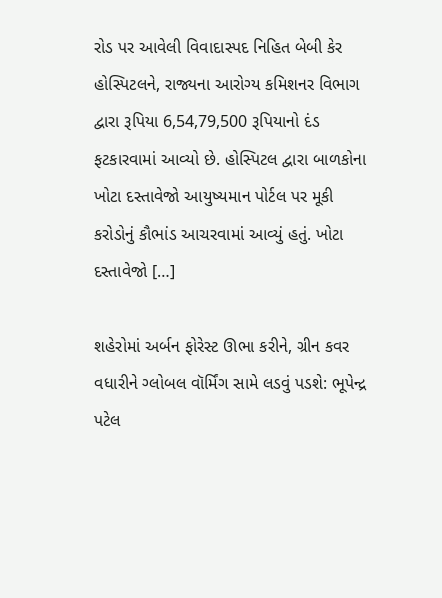રોડ પર આવેલી વિવાદાસ્પદ નિહિત બેબી કેર હોસ્પિટલને, રાજ્યના આરોગ્ય કમિશનર વિભાગ દ્વારા રૂપિયા 6,54,79,500 રૂપિયાનો દંડ ફટકારવામાં આવ્યો છે. હોસ્પિટલ દ્વારા બાળકોના ખોટા દસ્તાવેજો આયુષ્યમાન પોર્ટલ પર મૂકી કરોડોનું કૌભાંડ આચરવામાં આવ્યું હતું. ખોટા દસ્તાવેજો […]

શહેરોમાં અર્બન ફોરેસ્ટ ઊભા કરીને, ગ્રીન કવર વધારીને ગ્લોબલ વૉર્મિંગ સામે લડવું પડશે: ભૂપેન્દ્ર પટેલ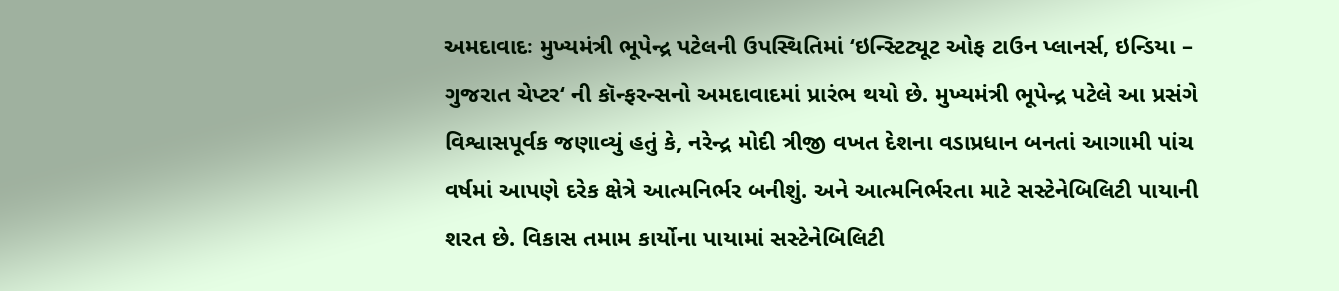અમદાવાદઃ મુખ્યમંત્રી ભૂપેન્દ્ર પટેલની ઉપસ્થિતિમાં ‘ઇન્સ્ટિટ્યૂટ ઓફ ટાઉન પ્લાનર્સ, ઇન્ડિયા – ગુજરાત ચેપ્ટર‘ ની કૉન્ફરન્સનો અમદાવાદમાં પ્રારંભ થયો છે. મુખ્યમંત્રી ભૂપેન્દ્ર પટેલે આ પ્રસંગે વિશ્વાસપૂર્વક જણાવ્યું હતું કે, નરેન્દ્ર મોદી ત્રીજી વખત દેશના વડાપ્રધાન બનતાં આગામી પાંચ વર્ષમાં આપણે દરેક ક્ષેત્રે આત્મનિર્ભર બનીશું. અને આત્મનિર્ભરતા માટે સસ્ટેનેબિલિટી પાયાની શરત છે. વિકાસ તમામ કાર્યોના પાયામાં સસ્ટેનેબિલિટી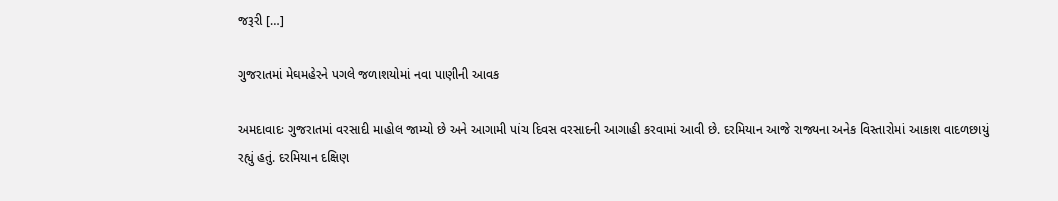જરૂરી […]

ગુજરાતમાં મેઘમહેરને પગલે જળાશયોમાં નવા પાણીની આવક

અમદાવાદઃ ગુજરાતમાં વરસાદી માહોલ જામ્યો છે અને આગામી પાંચ દિવસ વરસાદની આગાહી કરવામાં આવી છે. દરમિયાન આજે રાજ્યના અનેક વિસ્તારોમાં આકાશ વાદળછાયું રહ્યું હતું. દરમિયાન દક્ષિણ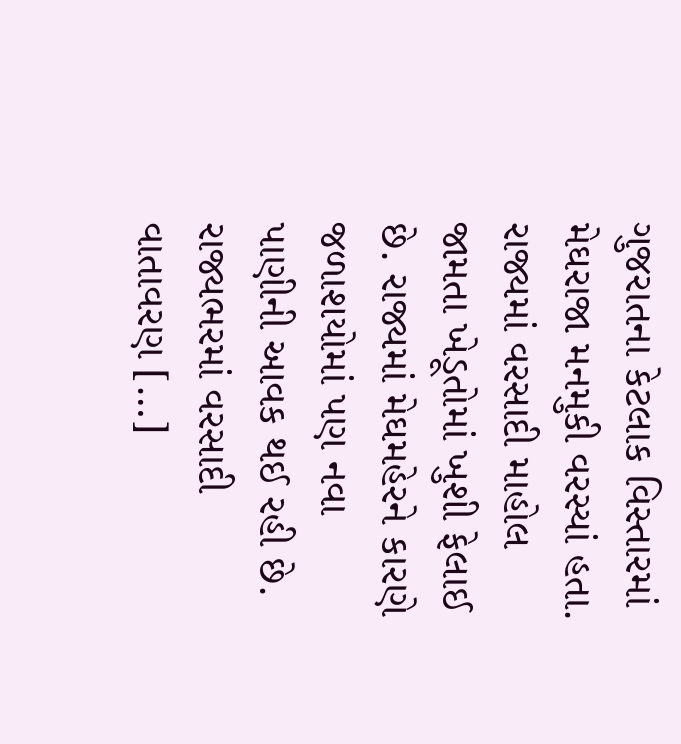ગુજરાતના કેટલાક વિસ્તારમાં મેઘરાજા મનમુકી વરસ્યાં હતા. રાજ્યમાં વરસાદી માહોલ જામતા ખેડૂતોમાં ખુશી ફેલાઈ છે. રાજ્યમાં મેઘમહેરને કારણે જળાશયોમાં પણ નવા પાણીની આવક થઈ રહી છે.  રાજ્યભરમાં વરસાદી વાતાવરણ […]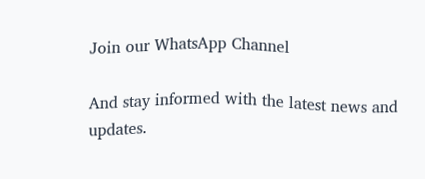Join our WhatsApp Channel

And stay informed with the latest news and updates.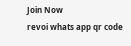Join Now
revoi whats app qr code